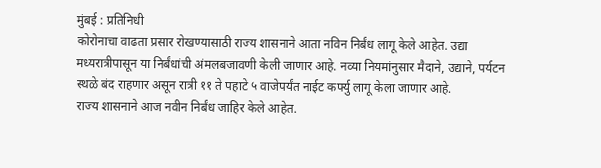मुंबई : प्रतिनिधी
कोरोनाचा वाढता प्रसार रोखण्यासाठी राज्य शासनाने आता नविन निर्बंध लागू केले आहेत. उद्या मध्यरात्रीपासून या निर्बंधांची अंमलबजावणी केली जाणार आहे. नव्या नियमांनुसार मैदाने, उद्याने, पर्यटन स्थळे बंद राहणार असून रात्री ११ ते पहाटे ५ वाजेपर्यंत नाईट कर्फ्यु लागू केला जाणार आहे.
राज्य शासनाने आज नवीन निर्बंध जाहिर केले आहेत.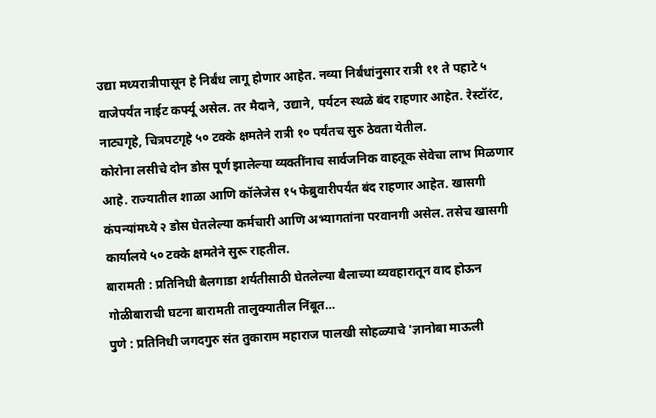उद्या मध्यरात्रीपासून हे निर्बंध लागू होणार आहेत. नव्या निर्बंधांनुसार रात्री ११ ते पहाटे ५ वाजेपर्यंत नाईट कर्फ्यू असेल. तर मैदाने, उद्याने, पर्यटन स्थळे बंद राहणार आहेत. रेस्टॉरंट, नाट्यगृहे, चित्रपटगृहे ५० टक्के क्षमतेने रात्री १० पर्यंतच सुरु ठेवता येतील.
कोरोना लसीचे दोन डोस पूर्ण झालेल्या व्यक्तींनाच सार्वजनिक वाहतूक सेवेचा लाभ मिळणार आहे. राज्यातील शाळा आणि कॉलेजेस १५ फेब्रुवारीपर्यंत बंद राहणार आहेत. खासगी कंपन्यांमध्ये २ डोस घेतलेल्या कर्मचारी आणि अभ्यागतांना परवानगी असेल. तसेच खासगी कार्यालये ५० टक्के क्षमतेने सुरू राहतील.
बारामती : प्रतिनिधी बैलगाडा शर्यतीसाठी घेतलेल्या बैलाच्या व्यवहारातून वाद होऊन गोळीबाराची घटना बारामती तालुक्यातील निंबूत…
पुणे : प्रतिनिधी जगदगुरु संत तुकाराम महाराज पालखी सोहळ्याचे 'ज्ञानोबा माऊली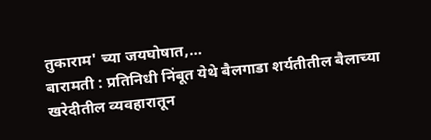तुकाराम' च्या जयघोषात,…
बारामती : प्रतिनिधी निंबूत येथे बैलगाडा शर्यतीतील बैलाच्या खरेदीतील व्यवहारातून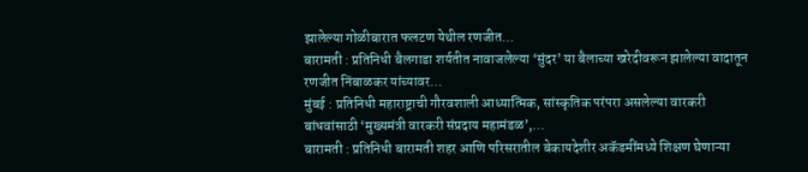झालेल्या गोळीबारात फलटण येथील रणजीत…
बारामती : प्रतिनिधी बैलगाडा शर्यतीत नावाजलेल्या ‘सुंदर’ या बैलाच्या खरेदीवरून झालेल्या वादातून रणजीत निंबाळकर यांच्यावर…
मुंबई : प्रतिनिधी महाराष्ट्राची गौरवशाली आध्यात्मिक, सांस्कृतिक परंपरा असलेल्या वारकरी बांधवांसाठी ‘मुख्यमंत्री वारकरी संप्रदाय महामंडळ’,…
बारामती : प्रतिनिधी बारामती शहर आणि परिसरातील बेकायदेशीर अकॅडमींमध्ये शिक्षण घेणाऱ्या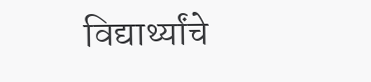विद्यार्थ्यांचे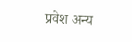प्रवेश अन्य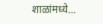शाळांमध्ये…